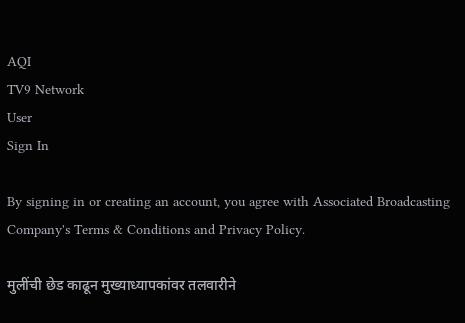AQI
TV9 Network
User
Sign In

By signing in or creating an account, you agree with Associated Broadcasting Company's Terms & Conditions and Privacy Policy.

मुलींची छेड काढून मुख्याध्यापकांवर तलवारीने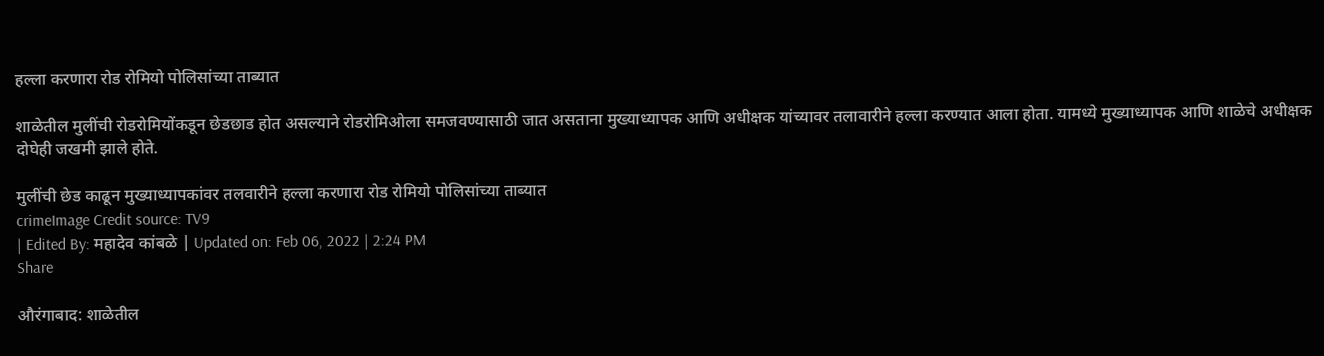हल्ला करणारा रोड रोमियो पोलिसांच्या ताब्यात

शाळेतील मुलींची रोडरोमियोंकडून छेडछाड होत असल्याने रोडरोमिओला समजवण्यासाठी जात असताना मुख्याध्यापक आणि अधीक्षक यांच्यावर तलावारीने हल्ला करण्यात आला होता. यामध्ये मुख्याध्यापक आणि शाळेचे अधीक्षक दोघेही जखमी झाले होते.

मुलींची छेड काढून मुख्याध्यापकांवर तलवारीने हल्ला करणारा रोड रोमियो पोलिसांच्या ताब्यात
crimeImage Credit source: TV9
| Edited By: महादेव कांबळे | Updated on: Feb 06, 2022 | 2:24 PM
Share

औरंगाबाद: शाळेतील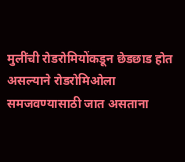मुलींची रोडरोमियोंकडून छेडछाड होत असल्याने रोडरोमिओला समजवण्यासाठी जात असताना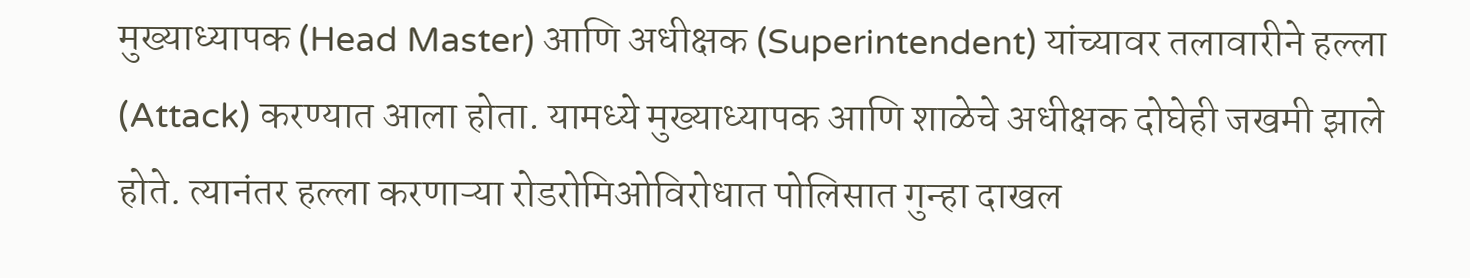मुख्याध्यापक (Head Master) आणि अधीक्षक (Superintendent) यांच्यावर तलावारीने हल्ला (Attack) करण्यात आला होता. यामध्ये मुख्याध्यापक आणि शाळेचे अधीक्षक दोघेही जखमी झाले होते. त्यानंतर हल्ला करणाऱ्या रोडरोमिओविरोधात पोलिसात गुन्हा दाखल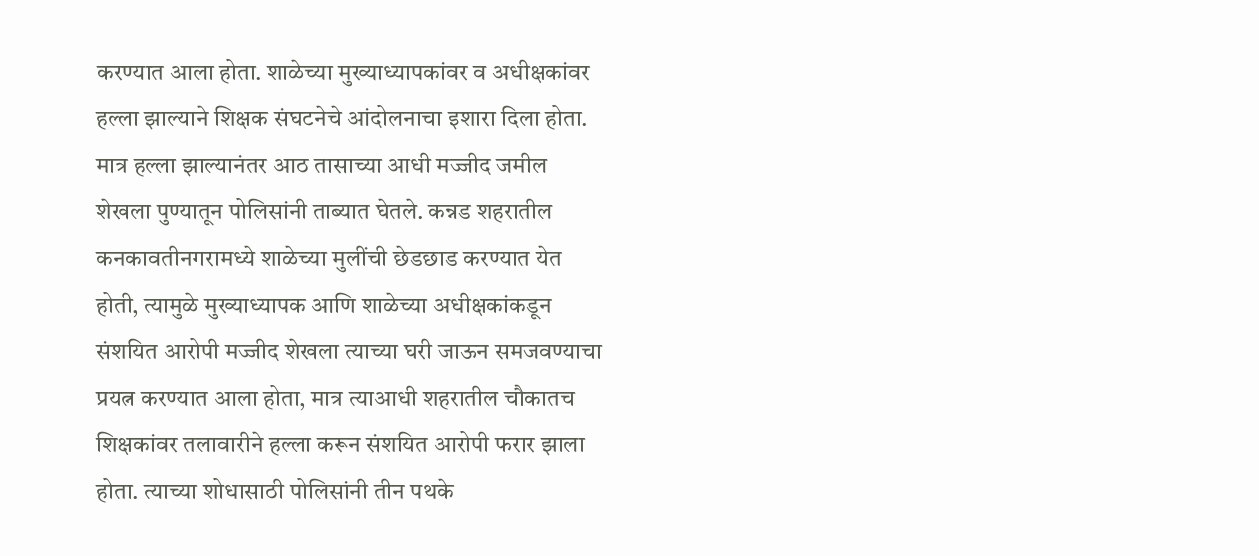करण्यात आला होता. शाळेच्या मुख्याध्यापकांवर व अधीक्षकांवर हल्ला झाल्याने शिक्षक संघटनेचे आंदोलनाचा इशारा दिला होता. मात्र हल्ला झाल्यानंतर आठ तासाच्या आधी मज्जीद जमील शेखला पुण्यातून पोलिसांनी ताब्यात घेतले. कन्नड शहरातील कनकावतीनगरामध्ये शाळेच्या मुलींची छेडछाड करण्यात येत होती, त्यामुळे मुख्याध्यापक आणि शाळेच्या अधीक्षकांकडून संशयित आरोपी मज्जीद शेखला त्याच्या घरी जाऊन समजवण्याचा प्रयत्न करण्यात आला होता, मात्र त्याआधी शहरातील चौकातच शिक्षकांवर तलावारीने हल्ला करून संशयित आरोपी फरार झाला होता. त्याच्या शोधासाठी पोलिसांनी तीन पथके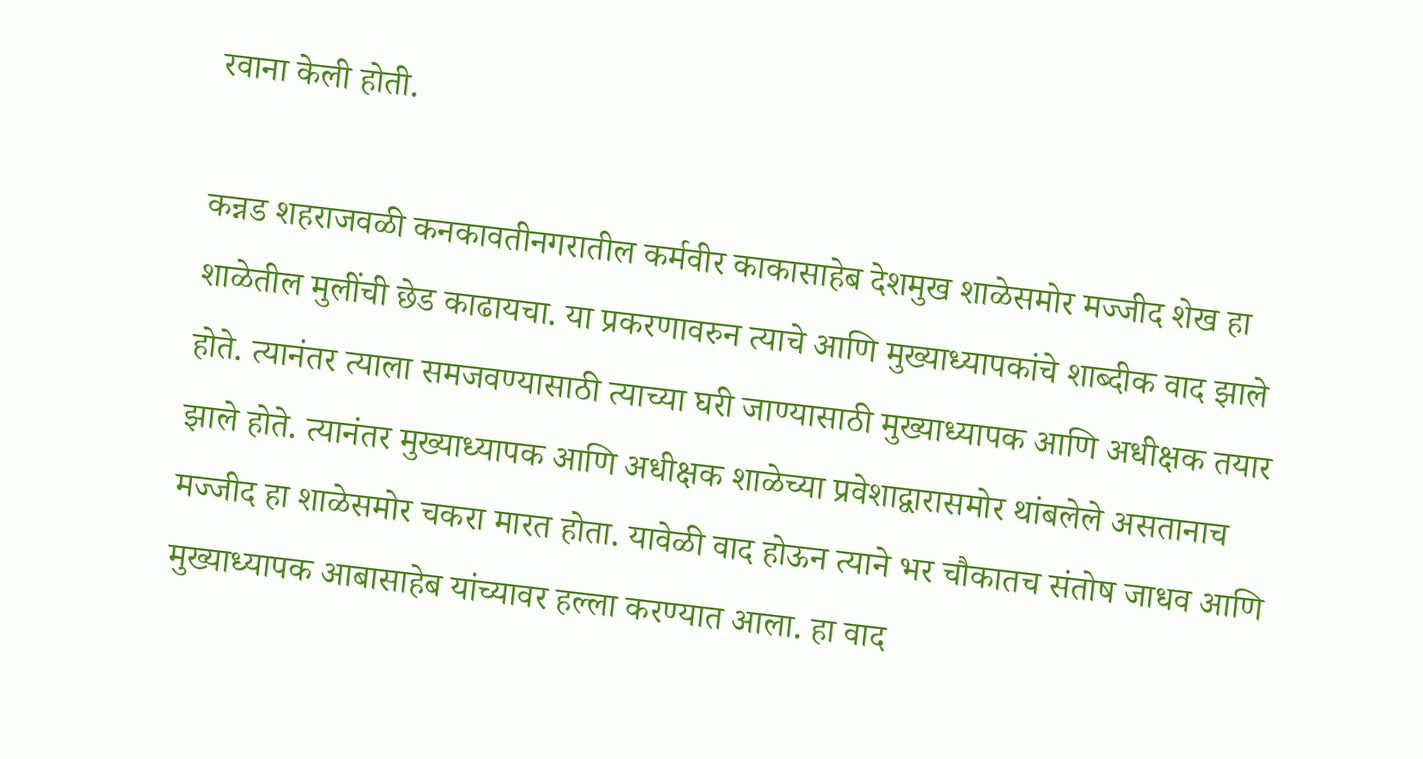रवाना केली होती.

कन्नड शहराजवळी कनकावतीनगरातील कर्मवीर काकासाहेब देशमुख शाळेसमोर मज्जीद शेख हा शाळेतील मुलींची छेड काढायचा. या प्रकरणावरुन त्याचे आणि मुख्याध्यापकांचे शाब्दीक वाद झाले होते. त्यानंतर त्याला समजवण्यासाठी त्याच्या घरी जाण्यासाठी मुख्याध्यापक आणि अधीक्षक तयार झाले होते. त्यानंतर मुख्याध्यापक आणि अधीक्षक शाळेच्या प्रवेशाद्वारासमोर थांबलेले असतानाच मज्जीद हा शाळेसमोर चकरा मारत होता. यावेळी वाद होऊन त्याने भर चौकातच संतोष जाधव आणि मुख्याध्यापक आबासाहेब यांच्यावर हल्ला करण्यात आला. हा वाद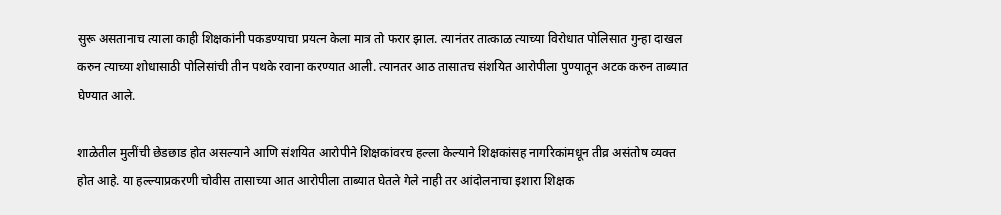सुरू असतानाच त्याला काही शिक्षकांनी पकडण्याचा प्रयत्न केला मात्र तो फरार झाल. त्यानंतर तात्काळ त्याच्या विरोधात पोलिसात गुन्हा दाखल करुन त्याच्या शोधासाठी पोलिसांची तीन पथके रवाना करण्यात आली. त्यानतर आठ तासातच संशयित आरोपीला पुण्यातून अटक करुन ताब्यात घेण्यात आले.

शाळेतील मुलींची छेडछाड होत असल्याने आणि संशयित आरोपीने शिक्षकांवरच हल्ला केल्याने शिक्षकांसह नागरिकांमधून तीव्र असंतोष व्यक्त होत आहे. या हल्ल्याप्रकरणी चोवीस तासाच्या आत आरोपीला ताब्यात घेतले गेले नाही तर आंदोलनाचा इशारा शिक्षक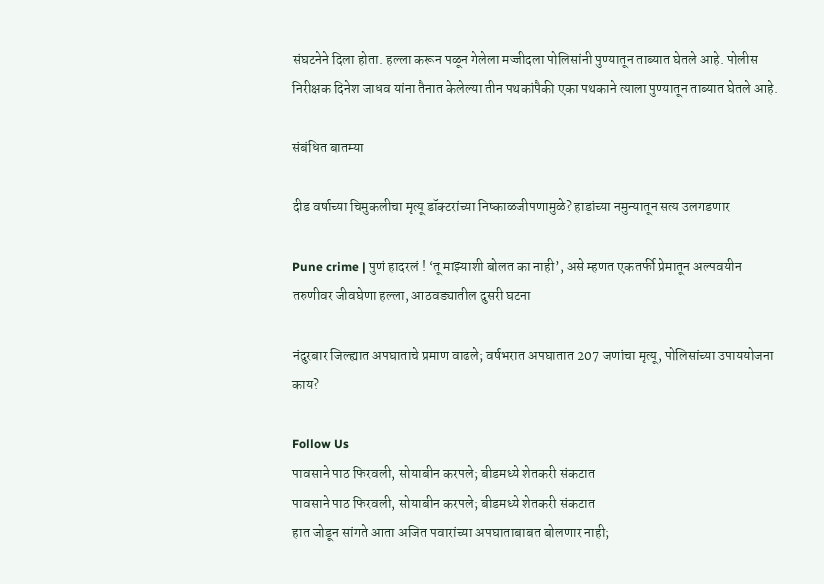संघटनेने दिला होता. हल्ला करून पळून गेलेला मज्जीदला पोलिसांनी पुण्यातून ताब्यात घेतले आहे. पोलीस निरीक्षक दिनेश जाधव यांना तैनात केलेल्या तीन पथकांपैकी एका पथकाने त्याला पुण्यातून ताब्यात घेतले आहे.

संबंधित बातम्या

दीड वर्षाच्या चिमुकलीचा मृत्यू डॉक्टरांच्या निष्काळजीपणामुळे? हाडांच्या नमुन्यातून सत्य उलगडणार

Pune crime | पुणं हादरलं ! ‘तू माझ्याशी बोलत का नाही’, असे म्हणत एकतर्फी प्रेमातून अल्पवयीन तरुणीवर जीवघेणा हल्ला, आठवड्यातील दुसरी घटना

नंदुरबार जिल्ह्यात अपघाताचे प्रमाण वाढले; वर्षभरात अपघातात 207 जणांचा मृत्यू, पोलिसांच्या उपाययोजना काय?

Follow Us
पावसाने पाठ फिरवली, सोयाबीन करपले; बीडमध्ये शेतकरी संकटात
पावसाने पाठ फिरवली, सोयाबीन करपले; बीडमध्ये शेतकरी संकटात
हात जोडून सांगते आता अजित पवारांच्या अपघाताबाबत बोलणार नाही;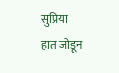सुप्रिया
हात जोडून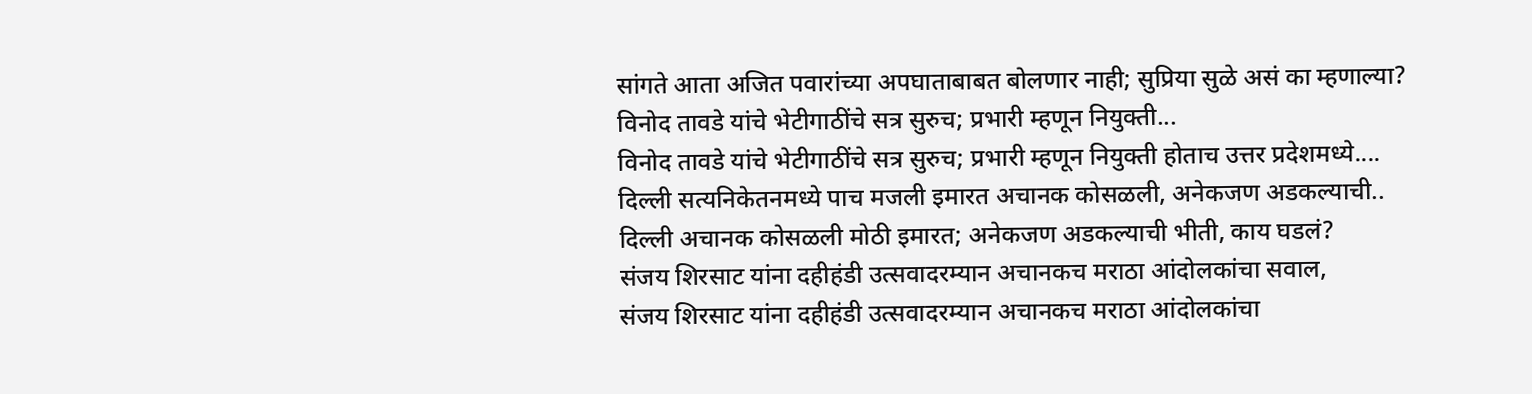सांगते आता अजित पवारांच्या अपघाताबाबत बोलणार नाही; सुप्रिया सुळे असं का म्हणाल्या?
विनोद तावडे यांचे भेटीगाठींचे सत्र सुरुच; प्रभारी म्हणून नियुक्ती...
विनोद तावडे यांचे भेटीगाठींचे सत्र सुरुच; प्रभारी म्हणून नियुक्ती होताच उत्तर प्रदेशमध्ये....
दिल्ली सत्यनिकेतनमध्ये पाच मजली इमारत अचानक कोसळली, अनेकजण अडकल्याची..
दिल्ली अचानक कोसळली मोठी इमारत; अनेकजण अडकल्याची भीती, काय घडलं?
संजय शिरसाट यांना दहीहंडी उत्सवादरम्यान अचानकच मराठा आंदोलकांचा सवाल,
संजय शिरसाट यांना दहीहंडी उत्सवादरम्यान अचानकच मराठा आंदोलकांचा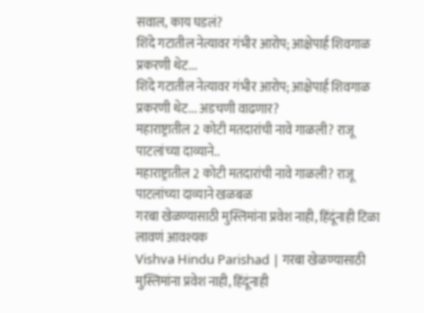सवाल, काय घडलं?
शिंदे गटातील नेत्यावर गंभीर आरोप; आक्षेपार्ह शिवगाळ प्रकरणी थेट...
शिंदे गटातील नेत्यावर गंभीर आरोप; आक्षेपार्ह शिवगाळ प्रकरणी थेट... अडचणी वाढणार?
महाराष्ट्रातील 2 कोटी मतदारांची नावे गाळली? राजू पाटलांच्या दाव्याने..
महाराष्ट्रातील 2 कोटी मतदारांची नावे गाळली? राजू पाटलांच्या दाव्याने खळबळ
गरबा खेळण्यासाठी मुस्लिमांना प्रवेश नाही, हिंदूंनाही टिळा लावणं आवश्यक
Vishva Hindu Parishad | गरबा खेळण्यासाठी मुस्लिमांना प्रवेश नाही, हिंदूंनाही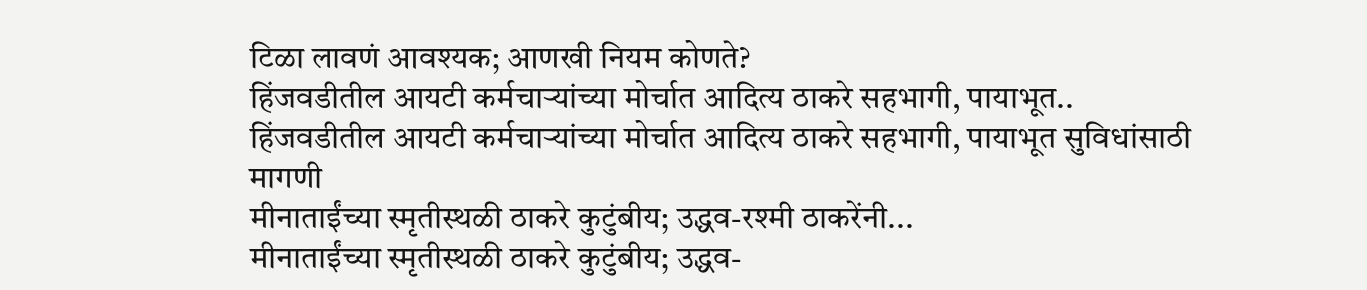टिळा लावणं आवश्यक; आणखी नियम कोणते?
हिंजवडीतील आयटी कर्मचाऱ्यांच्या मोर्चात आदित्य ठाकरे सहभागी, पायाभूत..
हिंजवडीतील आयटी कर्मचाऱ्यांच्या मोर्चात आदित्य ठाकरे सहभागी, पायाभूत सुविधांसाठी मागणी
मीनाताईंच्या स्मृतीस्थळी ठाकरे कुटुंबीय; उद्धव-रश्मी ठाकरेंनी...
मीनाताईंच्या स्मृतीस्थळी ठाकरे कुटुंबीय; उद्धव-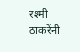रश्मी ठाकरेंनी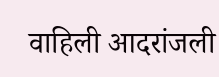वाहिली आदरांजली